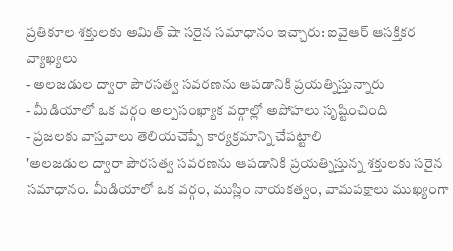ప్రతికూల శక్తులకు అమిత్ షా సరైన సమాధానం ఇచ్చారు: ఐవైఆర్ ఆసక్తికర వ్యాఖ్యలు
- అలజడుల ద్వారా పౌరసత్వ సవరణను ఆపడానికి ప్రయత్నిస్తున్నారు
- మీడియాలో ఒక వర్గం అల్పసంఖ్యాక వర్గాల్లో అపోహలు సృష్టించింది
- ప్రజలకు వాస్తవాలు తెలియచెప్పే కార్యక్రమాన్ని చేపట్టాలి
'అలజడుల ద్వారా పౌరసత్వ సవరణను ఆపడానికి ప్రయత్నిస్తున్న శక్తులకు సరైన సమాధానం. మీడియాలో ఒక వర్గం, ముస్లిం నాయకత్వం, వామపక్షాలు ముఖ్యంగా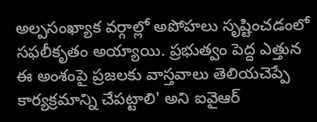అల్పసంఖ్యాక వర్గాల్లో అపోహలు సృష్టించడంలో సఫలీకృతం అయ్యాయి. ప్రభుత్వం పెద్ద ఎత్తున ఈ అంశంపై ప్రజలకు వాస్తవాలు తెలియచెప్పే కార్యక్రమాన్ని చేపట్టాలి' అని ఐవైఆర్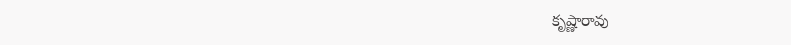కృష్ణారావు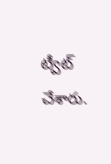ట్వీట్ చేశారు.